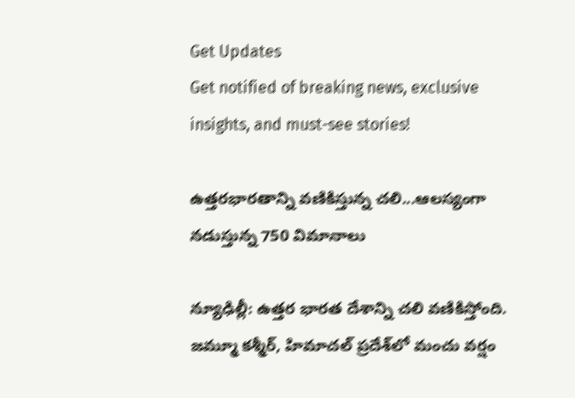Get Updates
Get notified of breaking news, exclusive insights, and must-see stories!

ఉత్తరభారతాన్ని వణికిస్తున్న చలి...ఆలస్యంగా నడుస్తున్న 750 విమానాలు

న్యూఢిల్లీ: ఉత్తర భారత దేశాన్ని చలి వణికిస్తోంది. జమ్మూ కశ్మీర్, హిమాచల్ ప్రదేశ్‌లో మంచు వర్షం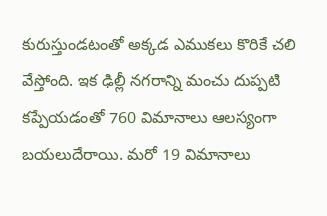కురుస్తుండటంతో అక్కడ ఎముకలు కొరికే చలి వేస్తోంది. ఇక ఢిల్లీ నగరాన్ని మంచు దుప్పటి కప్పేయడంతో 760 విమానాలు ఆలస్యంగా బయలుదేరాయి. మరో 19 విమానాలు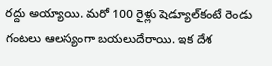రద్దు అయ్యాయి. మరో 100 రైళ్లు షెడ్యూల్‌కంటే రెండు గంటలు ఆలస్యంగా బయలుదేరాయి. ఇక దేశ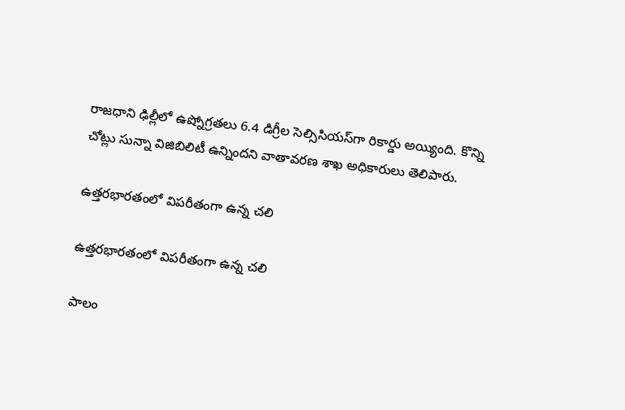రాజధాని ఢిల్లీలో ఉష్నోగ్రతలు 6.4 డిగ్రీల సెల్సిసియస్‌గా రికార్డు అయ్యింది. కొన్ని చోట్లు సున్నా విజిబిలిటీ ఉన్నిందని వాతావరణ శాఖ అధికారులు తెలిపారు.

ఉత్తరభారతంలో విపరీతంగా ఉన్న చలి

ఉత్తరభారతంలో విపరీతంగా ఉన్న చలి

పాలం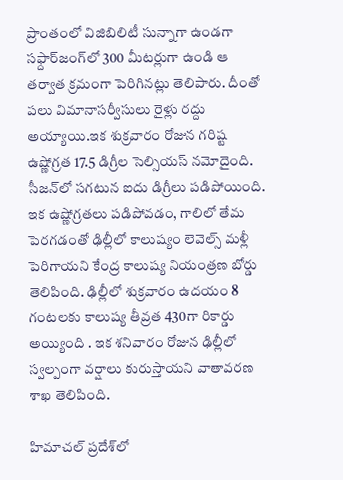ప్రాంతంలో విజిబిలిటీ సున్నాగా ఉండగా సఫ్దార్‌జంగ్‌లో 300 మీటర్లుగా ఉండి ఆ తర్వాత క్రమంగా పెరిగినట్లు తెలిపారు. దీంతో పలు విమానాసర్వీసులు రైళ్లు రద్దు అయ్యాయి.ఇక శుక్రవారం రోజున గరిష్ట ఉష్ణోగ్రత 17.5 డిగ్రీల సెల్సియస్ నమోదైంది. సీజన్‌లో సగటున ఐదు డిగ్రీలు పడిపోయింది. ఇక ఉష్ణోగ్రతలు పడిపోవడం, గాలిలో తేమ పెరగడంతో ఢిల్లీలో కాలుష్యం లెవెల్స్ మళ్లీ పెరిగాయని కేంద్ర కాలుష్య నియంత్రణ బోర్డు తెలిపింది. ఢిల్లీలో శుక్రవారం ఉదయం 8 గంటలకు కాలుష్య తీవ్రత 430గా రికార్డు అయ్యింది . ఇక శనివారం రోజున ఢిల్లీలో స్వల్పంగా వర్షాలు కురుస్తాయని వాతావరణ శాఖ తెలిపింది.

హిమాచల్ ప్రదేశ్‌లో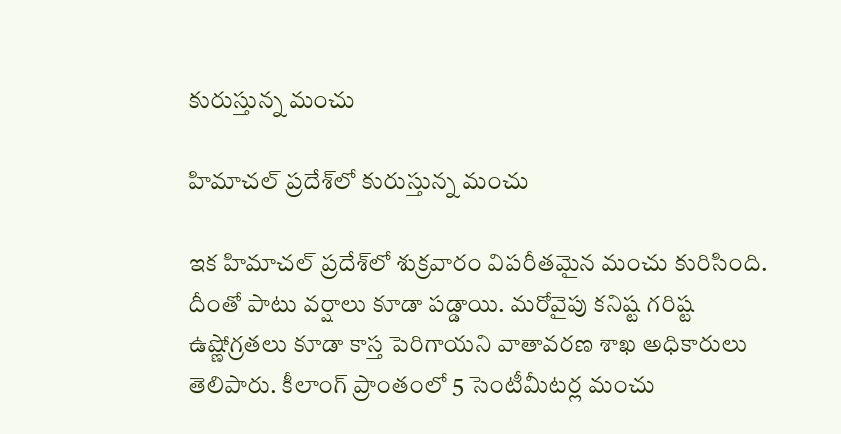కురుస్తున్న మంచు

హిమాచల్ ప్రదేశ్‌లో కురుస్తున్న మంచు

ఇక హిమాచల్ ప్రదేశ్‌లో శుక్రవారం విపరీతమైన మంచు కురిసింది. దీంతో పాటు వర్షాలు కూడా పడ్డాయి. మరోవైపు కనిష్ట గరిష్ట ఉష్ణోగ్రతలు కూడా కాస్త పెరిగాయని వాతావరణ శాఖ అధికారులు తెలిపారు. కీలాంగ్ ప్రాంతంలో 5 సెంటీమీటర్ల మంచు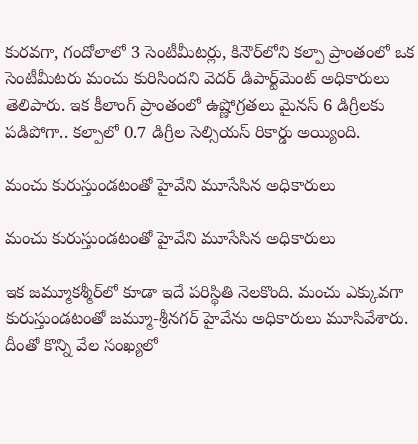కురవగా, గందోలాలో 3 సెంటీమీటర్లు, కినౌర్‌లోని కల్పా ప్రాంతంలో ఒక సెంటీమీటరు మంచు కురిసిందని వెదర్ డిపార్ట్‌మెంట్ అధికారులు తెలిపారు. ఇక కీలాంగ్ ప్రాంతంలో ఉష్ణోగ్రతలు మైనస్ 6 డిగ్రీలకు పడిపోగా.. కల్పాలో 0.7 డిగ్రీల సెల్సియస్ రికార్డు అయ్యింది.

మంచు కురుస్తుండటంతో హైవేని మూసేసిన అధికారులు

మంచు కురుస్తుండటంతో హైవేని మూసేసిన అధికారులు

ఇక జమ్మూకశ్మీర్‌లో కూడా ఇదే పరిస్థితి నెలకొంది. మంచు ఎక్కువగా కురుస్తుండటంతో జమ్మూ-శ్రీనగర్ హైవేను అధికారులు మూసివేశారు. దీంతో కొన్ని వేల సంఖ్యలో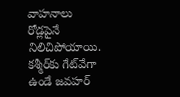వాహనాలు రోడ్లపైనే నిలిచిపోయాయి. కశ్మీర్‌కు గేట్‌వేగా ఉండే జవహర్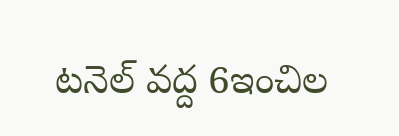టనెల్ వద్ద 6ఇంచిల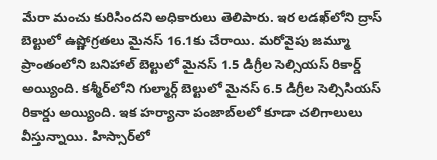మేరా మంచు కురిసిందని అధికారులు తెలిపారు. ఇర లడఖ్‌లోని ద్రాస్ బెల్టులో ఉష్ణోగ్రతలు మైనస్ 16.1కు చేరాయి. మరోవైపు జమ్మూ ప్రాంతంలోని బనిహాల్ బెల్టులో మైనస్ 1.5 డిగ్రీల సెల్సియస్ రికార్డ్ అయ్యింది. కశ్మీర్‌లోని గుల్మార్గ్ బెల్టులో మైనస్ 6.5 డిగ్రీల సెల్సిసియస్ రికార్డు అయ్యింది. ఇక హర్యానా పంజాబ్‌లలో కూడా చలిగాలులు వీస్తున్నాయి. హిస్సార్‌లో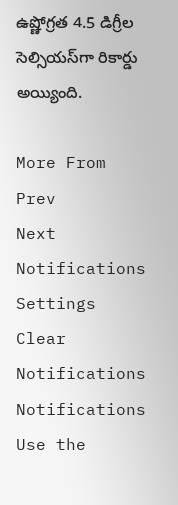ఉష్ణోగ్రత 4.5 డిగ్రీల సెల్సియస్‌గా రికార్డు అయ్యింది.

More From
Prev
Next
Notifications
Settings
Clear Notifications
Notifications
Use the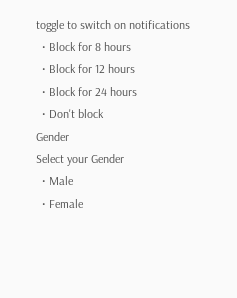toggle to switch on notifications
  • Block for 8 hours
  • Block for 12 hours
  • Block for 24 hours
  • Don't block
Gender
Select your Gender
  • Male
  • Female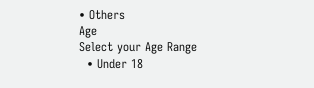• Others
Age
Select your Age Range
  • Under 18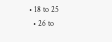• 18 to 25
  • 26 to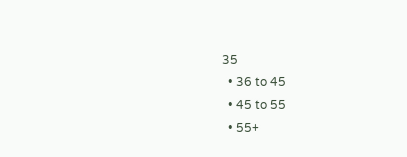35
  • 36 to 45
  • 45 to 55
  • 55+